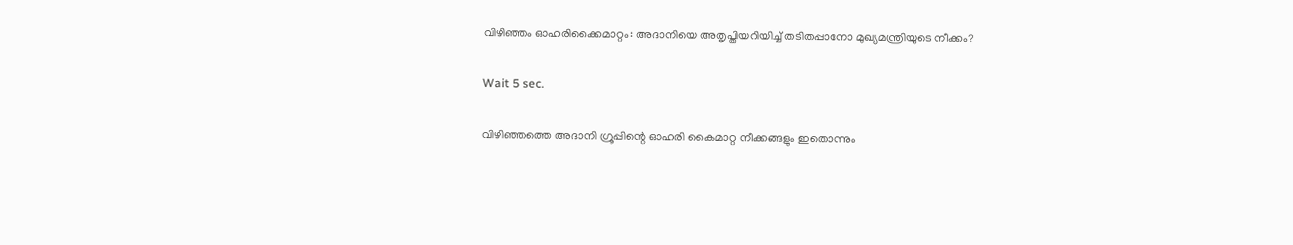വിഴിഞ്ഞം ഓഹരിക്കൈമാറ്റം: അദാനിയെ അതൃപ്തിയറിയിച്ച് തടിതപ്പാനോ മുഖ്യമന്ത്രിയുടെ നീക്കം?

Wait 5 sec.

വിഴിഞ്ഞത്തെ അദാനി ഗ്രൂപ്പിന്റെ ഓഹരി കൈമാറ്റ നീക്കങ്ങളും ഇതൊന്നും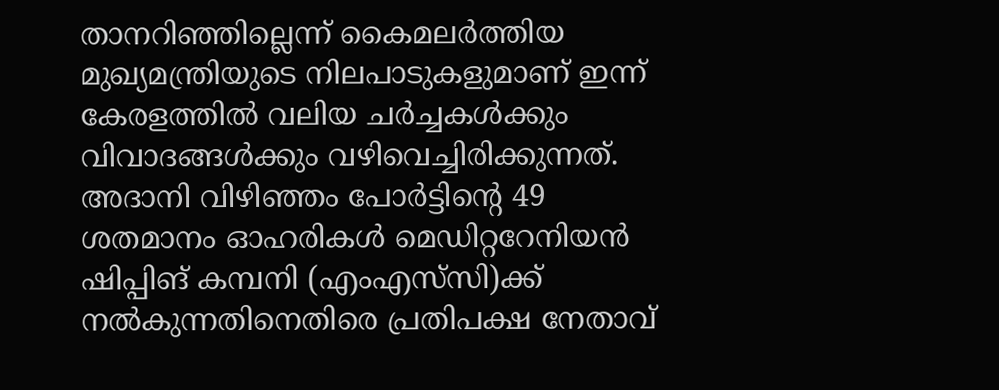താനറിഞ്ഞില്ലെന്ന് കൈമലർത്തിയ മുഖ്യമന്ത്രിയുടെ നിലപാടുകളുമാണ് ഇന്ന് കേരളത്തിൽ വലിയ ചർച്ചകൾക്കും വിവാദങ്ങൾക്കും വഴിവെച്ചിരിക്കുന്നത്. അദാനി വിഴിഞ്ഞം പോർട്ടിന്റെ 49 ശതമാനം ഓഹരികൾ മെഡിറ്ററേനിയൻ ഷിപ്പിങ് കമ്പനി (എംഎസ്‍സി)ക്ക് നൽകുന്നതിനെതിരെ പ്രതിപക്ഷ നേതാവ്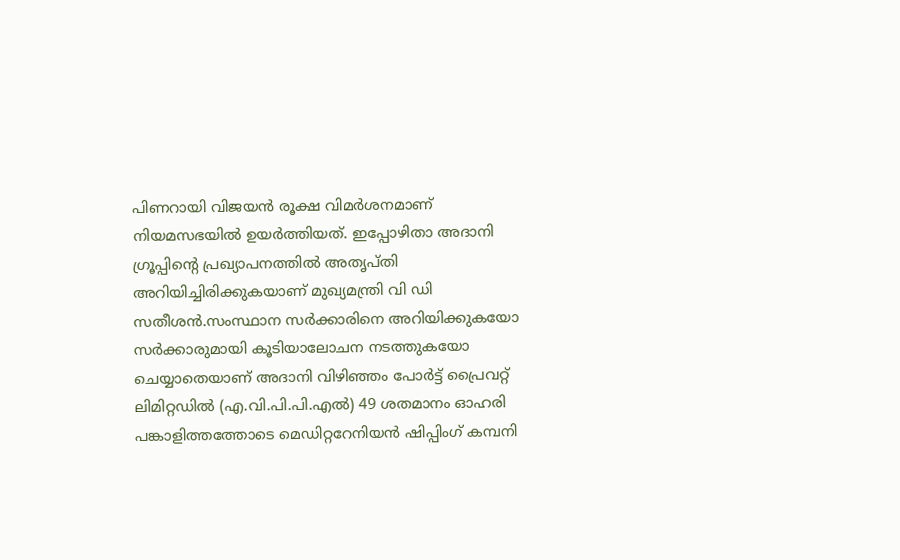പിണറായി വിജയൻ രൂക്ഷ വിമർശനമാണ് നിയമസഭയിൽ ഉയർത്തിയത്. ഇപ്പോഴിതാ അദാനി ഗ്രൂപ്പിന്റെ പ്രഖ്യാപനത്തിൽ അതൃപ്തി അറിയിച്ചിരിക്കുകയാണ് മുഖ്യമന്ത്രി വി ഡി സതീശൻ.സംസ്ഥാന സര്‍ക്കാരിനെ അറിയിക്കുകയോ സര്‍ക്കാരുമായി കൂടിയാലോചന നടത്തുകയോ ചെയ്യാതെയാണ് അദാനി വിഴിഞ്ഞം പോര്‍ട്ട് പ്രൈവറ്റ് ലിമിറ്റഡില്‍ (എ.വി.പി.പി.എല്‍) 49 ശതമാനം ഓഹരി പങ്കാളിത്തത്തോടെ മെഡിറ്ററേനിയന്‍ ഷിപ്പിംഗ് കമ്പനി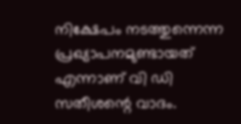നിക്ഷേപം നടത്തുന്നെന്ന പ്രഖ്യാപനമുണ്ടായത് എന്നാണ് വി ഡി സതീശന്റെ വാദം.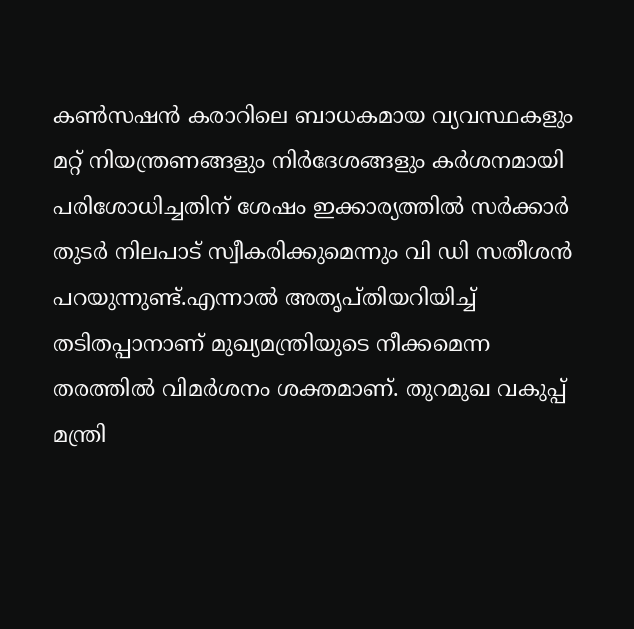കണ്‍സഷന്‍ കരാറിലെ ബാധകമായ വ്യവസ്ഥകളും മറ്റ് നിയന്ത്രണങ്ങളും നിര്‍ദേശങ്ങളും കര്‍ശനമായി പരിശോധിച്ചതിന് ശേഷം ഇക്കാര്യത്തില്‍ സര്‍ക്കാര്‍ തുടര്‍ നിലപാട് സ്വീകരിക്കുമെന്നും വി ഡി സതീശൻ പറയുന്നുണ്ട്.എന്നാൽ അതൃപ്തിയറിയിച്ച് തടിതപ്പാനാണ് മുഖ്യമന്ത്രിയുടെ നീക്കമെന്ന തരത്തിൽ വിമർശനം ശക്തമാണ്. തുറമുഖ വകുപ്പ് മന്ത്രി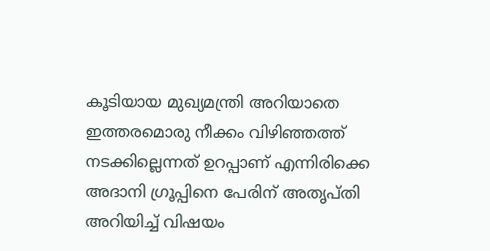കൂടിയായ മുഖ്യമന്ത്രി അറിയാതെ ഇത്തരമൊരു നീക്കം വിഴിഞ്ഞത്ത് നടക്കില്ലെന്നത് ഉറപ്പാണ് എന്നിരിക്കെ അദാനി ഗ്രൂപ്പിനെ പേരിന് അതൃപ്തി അറിയിച്ച് വിഷയം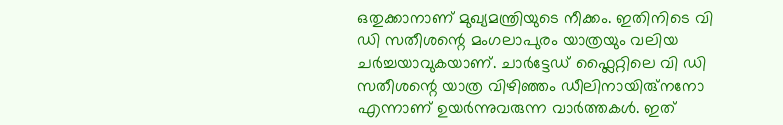ഒതുക്കാനാണ് മുഖ്യമന്ത്രിയുടെ നീക്കം. ഇതിനിടെ വി ഡി സതീശന്റെ മംഗലാപുരം യാത്രയും വലിയ ചർച്ചയാവുകയാണ്. ചാർട്ടേഡ് ഫ്ലൈറ്റിലെ വി ഡി സതീശന്റെ യാത്ര വിഴിഞ്ഞം ഡീലിനായിരു്നനോ എന്നാണ് ഉയർന്നുവരുന്ന വാർത്തകൾ. ഇത്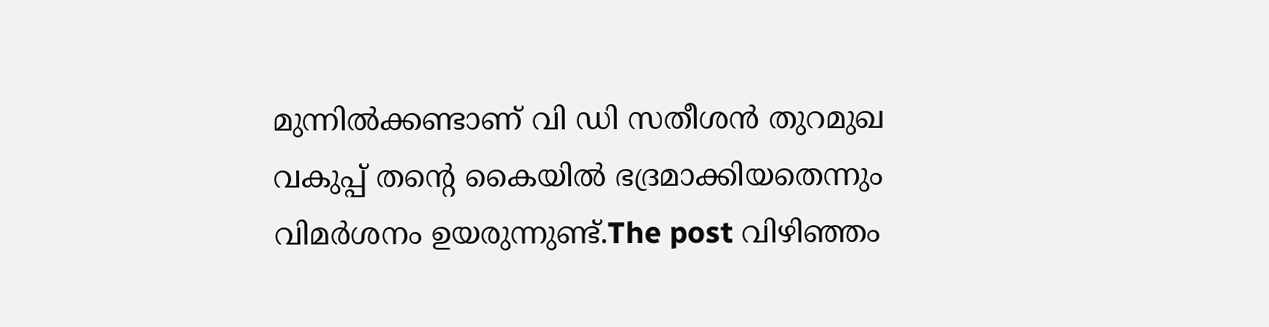മുന്നിൽക്കണ്ടാണ് വി ഡി സതീശൻ തുറമുഖ വകുപ്പ് തന്റെ കൈയിൽ ഭദ്രമാക്കിയതെന്നും വിമർശനം ഉയരുന്നുണ്ട്.The post വിഴിഞ്ഞം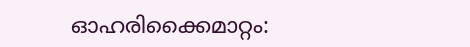ഓഹരിക്കൈമാറ്റം: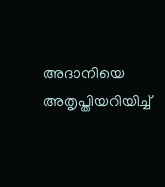അദാനിയെ അതൃപ്തിയറിയിച്ച്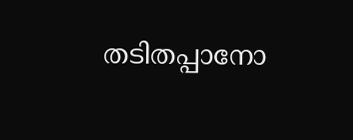തടിതപ്പാനോ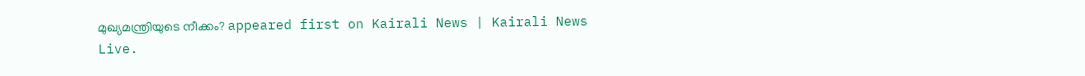മുഖ്യമന്ത്രിയുടെ നീക്കം? appeared first on Kairali News | Kairali News Live.